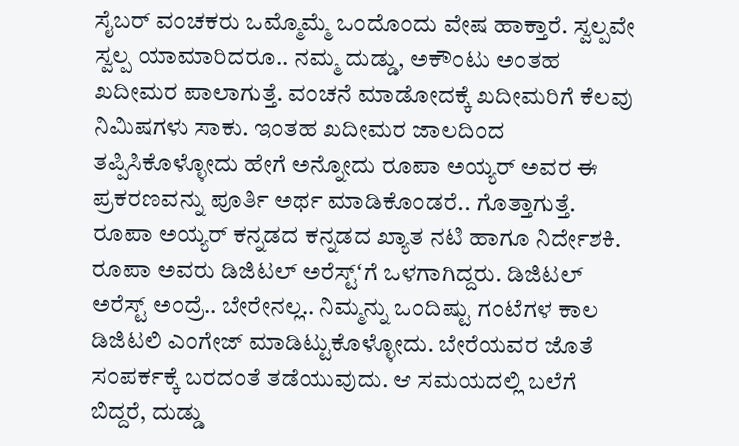ಸೈಬರ್ ವಂಚಕರು ಒಮ್ಮೊಮ್ಮೆ ಒಂದೊಂದು ವೇಷ ಹಾಕ್ತಾರೆ. ಸ್ವಲ್ಪವೇ ಸ್ವಲ್ಪ ಯಾಮಾರಿದರೂ.. ನಮ್ಮ ದುಡ್ಡು, ಅಕೌಂಟು ಅಂತಹ ಖದೀಮರ ಪಾಲಾಗುತ್ತೆ. ವಂಚನೆ ಮಾಡೋದಕ್ಕೆ ಖದೀಮರಿಗೆ ಕೆಲವು ನಿಮಿಷಗಳು ಸಾಕು. ಇಂತಹ ಖದೀಮರ ಜಾಲದಿಂದ ತಪ್ಪಿಸಿಕೊಳ್ಳೋದು ಹೇಗೆ ಅನ್ನೋದು ರೂಪಾ ಅಯ್ಯರ್ ಅವರ ಈ ಪ್ರಕರಣವನ್ನು ಪೂರ್ತಿ ಅರ್ಥ ಮಾಡಿಕೊಂಡರೆ.. ಗೊತ್ತಾಗುತ್ತೆ. ರೂಪಾ ಅಯ್ಯರ್ ಕನ್ನಡದ ಕನ್ನಡದ ಖ್ಯಾತ ನಟಿ ಹಾಗೂ ನಿರ್ದೇಶಕಿ.
ರೂಪಾ ಅವರು ಡಿಜಿಟಲ್ ಅರೆಸ್ಟ್ʻಗೆ ಒಳಗಾಗಿದ್ದರು. ಡಿಜಿಟಲ್ ಅರೆಸ್ಟ್ ಅಂದ್ರೆ.. ಬೇರೇನಲ್ಲ.. ನಿಮ್ಮನ್ನು ಒಂದಿಷ್ಟು ಗಂಟೆಗಳ ಕಾಲ ಡಿಜಿಟಲಿ ಎಂಗೇಜ್ ಮಾಡಿಟ್ಟುಕೊಳ್ಳೋದು. ಬೇರೆಯವರ ಜೊತೆ ಸಂಪರ್ಕಕ್ಕೆ ಬರದಂತೆ ತಡೆಯುವುದು. ಆ ಸಮಯದಲ್ಲಿ ಬಲೆಗೆ ಬಿದ್ದರೆ, ದುಡ್ಡು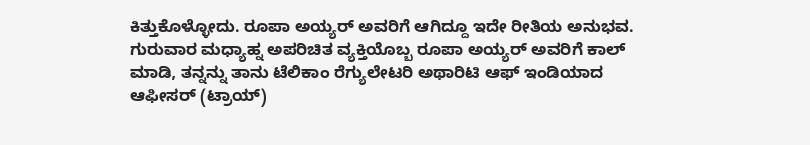ಕಿತ್ತುಕೊಳ್ಳೋದು. ರೂಪಾ ಅಯ್ಯರ್ ಅವರಿಗೆ ಆಗಿದ್ದೂ ಇದೇ ರೀತಿಯ ಅನುಭವ.
ಗುರುವಾರ ಮಧ್ಯಾಹ್ನ ಅಪರಿಚಿತ ವ್ಯಕ್ತಿಯೊಬ್ಬ ರೂಪಾ ಅಯ್ಯರ್ ಅವರಿಗೆ ಕಾಲ್ ಮಾಡಿ, ತನ್ನನ್ನು ತಾನು ಟೆಲಿಕಾಂ ರೆಗ್ಯುಲೇಟರಿ ಅಥಾರಿಟಿ ಆಫ್ ಇಂಡಿಯಾದ ಆಫೀಸರ್ (ಟ್ರಾಯ್)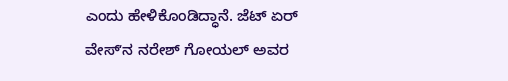ಎಂದು ಹೇಳಿಕೊಂಡಿದ್ಧಾನೆ. ಜೆಟ್ ಏರ್ ವೇಸ್ʻನ ನರೇಶ್ ಗೋಯಲ್ ಅವರ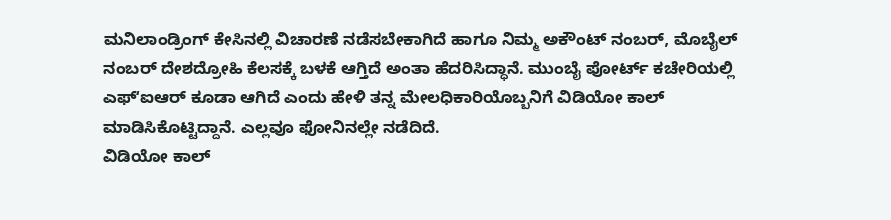ಮನಿಲಾಂಡ್ರಿಂಗ್ ಕೇಸಿನಲ್ಲಿ ವಿಚಾರಣೆ ನಡೆಸಬೇಕಾಗಿದೆ ಹಾಗೂ ನಿಮ್ಮ ಅಕೌಂಟ್ ನಂಬರ್, ಮೊಬೈಲ್ ನಂಬರ್ ದೇಶದ್ರೋಹಿ ಕೆಲಸಕ್ಕೆ ಬಳಕೆ ಆಗ್ತಿದೆ ಅಂತಾ ಹೆದರಿಸಿದ್ಧಾನೆ. ಮುಂಬೈ ಪೋರ್ಟ್ ಕಚೇರಿಯಲ್ಲಿ ಎಫ್ʻಐಆರ್ ಕೂಡಾ ಆಗಿದೆ ಎಂದು ಹೇಳಿ ತನ್ನ ಮೇಲಧಿಕಾರಿಯೊಬ್ಬನಿಗೆ ವಿಡಿಯೋ ಕಾಲ್ ಮಾಡಿಸಿಕೊಟ್ಟಿದ್ದಾನೆ. ಎಲ್ಲವೂ ಫೋನಿನಲ್ಲೇ ನಡೆದಿದೆ.
ವಿಡಿಯೋ ಕಾಲ್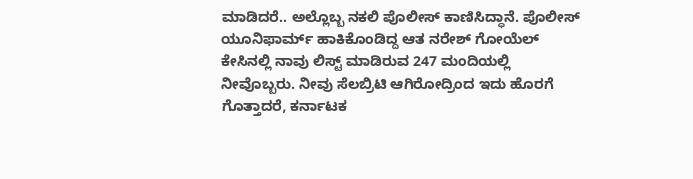ಮಾಡಿದರೆ.. ಅಲ್ಲೊಬ್ಬ ನಕಲಿ ಪೊಲೀಸ್ ಕಾಣಿಸಿದ್ಧಾನೆ. ಪೊಲೀಸ್ ಯೂನಿಫಾರ್ಮ್ ಹಾಕಿಕೊಂಡಿದ್ದ ಆತ ನರೇಶ್ ಗೋಯೆಲ್ ಕೇಸಿನಲ್ಲಿ ನಾವು ಲಿಸ್ಟ್ ಮಾಡಿರುವ 247 ಮಂದಿಯಲ್ಲಿ ನೀವೊಬ್ಬರು. ನೀವು ಸೆಲಬ್ರಿಟಿ ಆಗಿರೋದ್ರಿಂದ ಇದು ಹೊರಗೆ ಗೊತ್ತಾದರೆ, ಕರ್ನಾಟಕ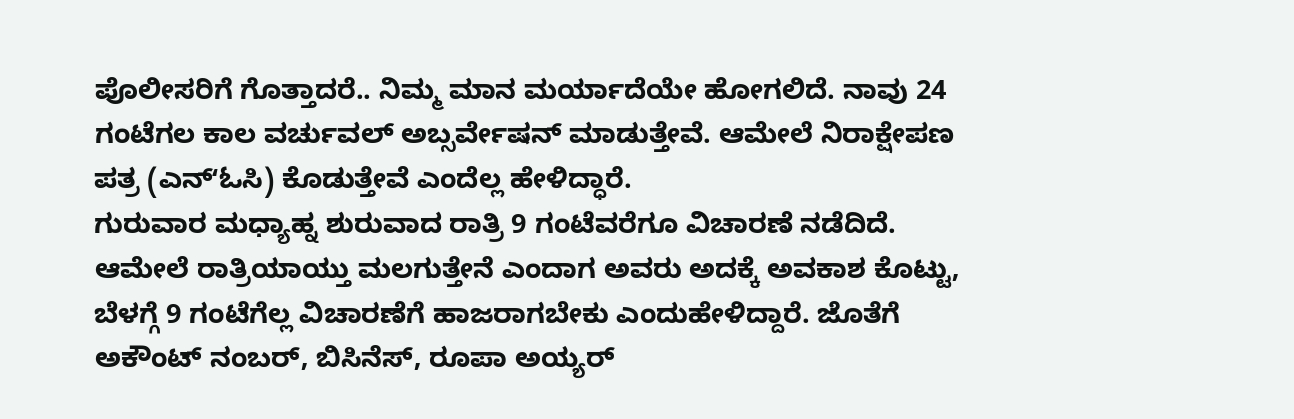ಪೊಲೀಸರಿಗೆ ಗೊತ್ತಾದರೆ.. ನಿಮ್ಮ ಮಾನ ಮರ್ಯಾದೆಯೇ ಹೋಗಲಿದೆ. ನಾವು 24 ಗಂಟೆಗಲ ಕಾಲ ವರ್ಚುವಲ್ ಅಬ್ಸರ್ವೇಷನ್ ಮಾಡುತ್ತೇವೆ. ಆಮೇಲೆ ನಿರಾಕ್ಷೇಪಣ ಪತ್ರ (ಎನ್ʻಓಸಿ) ಕೊಡುತ್ತೇವೆ ಎಂದೆಲ್ಲ ಹೇಳಿದ್ಧಾರೆ.
ಗುರುವಾರ ಮಧ್ಯಾಹ್ನ ಶುರುವಾದ ರಾತ್ರಿ 9 ಗಂಟೆವರೆಗೂ ವಿಚಾರಣೆ ನಡೆದಿದೆ. ಆಮೇಲೆ ರಾತ್ರಿಯಾಯ್ತು ಮಲಗುತ್ತೇನೆ ಎಂದಾಗ ಅವರು ಅದಕ್ಕೆ ಅವಕಾಶ ಕೊಟ್ಟು, ಬೆಳಗ್ಗೆ 9 ಗಂಟೆಗೆಲ್ಲ ವಿಚಾರಣೆಗೆ ಹಾಜರಾಗಬೇಕು ಎಂದುಹೇಳಿದ್ದಾರೆ. ಜೊತೆಗೆ ಅಕೌಂಟ್ ನಂಬರ್, ಬಿಸಿನೆಸ್, ರೂಪಾ ಅಯ್ಯರ್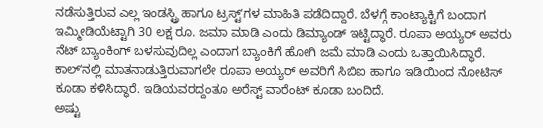ನಡೆಸುತ್ತಿರುವ ಎಲ್ಲ ಇಂಡಸ್ಟ್ರಿ ಹಾಗೂ ಟ್ರಸ್ಟ್ʻಗಳ ಮಾಹಿತಿ ಪಡೆದಿದ್ದಾರೆ. ಬೆಳಗ್ಗೆ ಕಾಂಟ್ಯಾಕ್ಟಿಗೆ ಬಂದಾಗ ಇಮ್ಮೀಡಿಯೆಟ್ಟಾಗಿ 30 ಲಕ್ಷ ರೂ. ಜಮಾ ಮಾಡಿ ಎಂದು ಡಿಮ್ಯಾಂಡ್ ಇಟ್ಟಿದ್ಧಾರೆ. ರೂಪಾ ಅಯ್ಯರ್ ಅವರು ನೆಟ್ ಬ್ಯಾಂಕಿಂಗ್ ಬಳಸುವುದಿಲ್ಲ ಎಂದಾಗ ಬ್ಯಾಂಕಿಗೆ ಹೋಗಿ ಜಮೆ ಮಾಡಿ ಎಂದು ಒತ್ತಾಯಿಸಿದ್ಧಾರೆ.
ಕಾಲ್ʻನಲ್ಲಿ ಮಾತನಾಡುತ್ತಿರುವಾಗಲೇ ರೂಪಾ ಅಯ್ಯರ್ ಅವರಿಗೆ ಸಿಬಿಐ ಹಾಗೂ ಇಡಿಯಿಂದ ನೋಟಿಸ್ ಕೂಡಾ ಕಳಿಸಿದ್ಧಾರೆ. ಇಡಿಯವರದ್ದಂತೂ ಅರೆಸ್ಟ್ ವಾರೆಂಟ್ ಕೂಡಾ ಬಂದಿದೆ.
ಅಷ್ಟು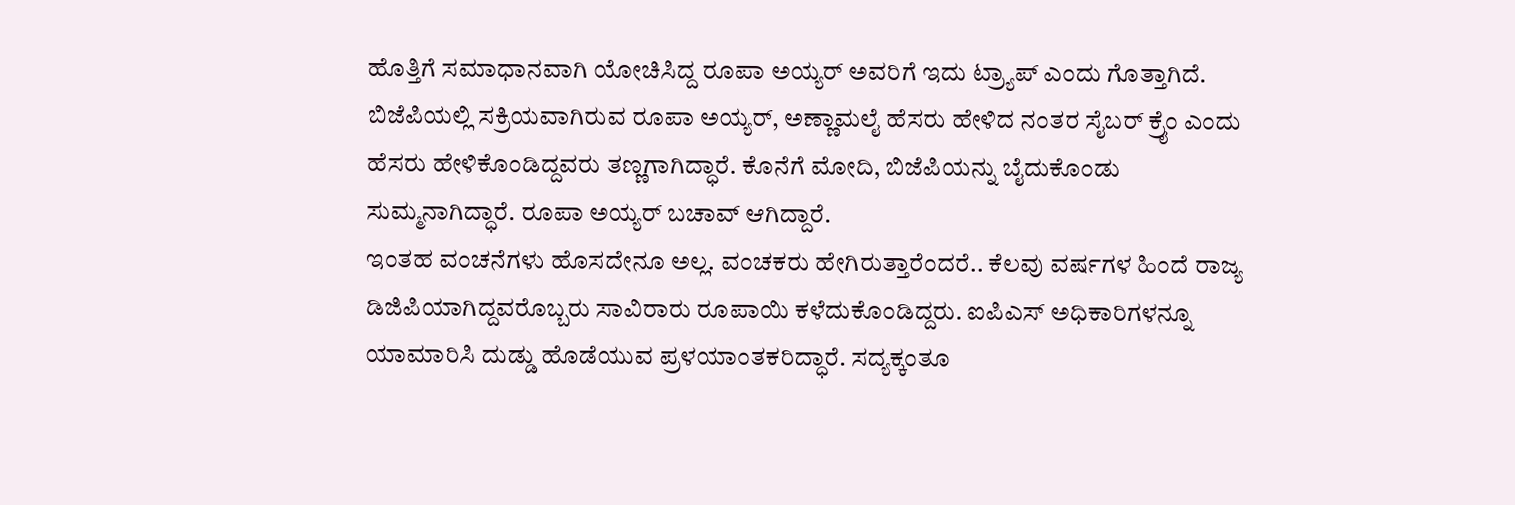ಹೊತ್ತಿಗೆ ಸಮಾಧಾನವಾಗಿ ಯೋಚಿಸಿದ್ದ ರೂಪಾ ಅಯ್ಯರ್ ಅವರಿಗೆ ಇದು ಟ್ರ್ಯಾಪ್ ಎಂದು ಗೊತ್ತಾಗಿದೆ. ಬಿಜೆಪಿಯಲ್ಲಿ ಸಕ್ರಿಯವಾಗಿರುವ ರೂಪಾ ಅಯ್ಯರ್, ಅಣ್ಣಾಮಲೈ ಹೆಸರು ಹೇಳಿದ ನಂತರ ಸೈಬರ್ ಕ್ರೈಂ ಎಂದು ಹೆಸರು ಹೇಳಿಕೊಂಡಿದ್ದವರು ತಣ್ಣಗಾಗಿದ್ಧಾರೆ. ಕೊನೆಗೆ ಮೋದಿ, ಬಿಜೆಪಿಯನ್ನು ಬೈದುಕೊಂಡು ಸುಮ್ಮನಾಗಿದ್ಧಾರೆ. ರೂಪಾ ಅಯ್ಯರ್ ಬಚಾವ್ ಆಗಿದ್ದಾರೆ.
ಇಂತಹ ವಂಚನೆಗಳು ಹೊಸದೇನೂ ಅಲ್ಲ. ವಂಚಕರು ಹೇಗಿರುತ್ತಾರೆಂದರೆ.. ಕೆಲವು ವರ್ಷಗಳ ಹಿಂದೆ ರಾಜ್ಯ ಡಿಜಿಪಿಯಾಗಿದ್ದವರೊಬ್ಬರು ಸಾವಿರಾರು ರೂಪಾಯಿ ಕಳೆದುಕೊಂಡಿದ್ದರು. ಐಪಿಎಸ್ ಅಧಿಕಾರಿಗಳನ್ನೂ ಯಾಮಾರಿಸಿ ದುಡ್ಡು ಹೊಡೆಯುವ ಪ್ರಳಯಾಂತಕರಿದ್ಧಾರೆ. ಸದ್ಯಕ್ಕಂತೂ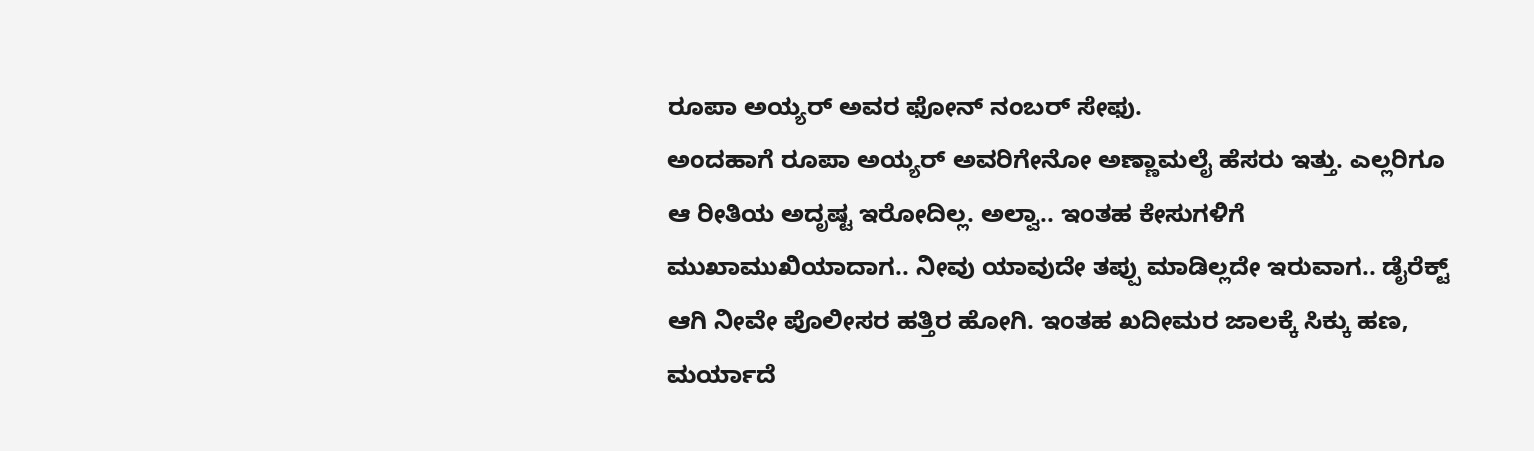ರೂಪಾ ಅಯ್ಯರ್ ಅವರ ಫೋನ್ ನಂಬರ್ ಸೇಫು.
ಅಂದಹಾಗೆ ರೂಪಾ ಅಯ್ಯರ್ ಅವರಿಗೇನೋ ಅಣ್ಣಾಮಲೈ ಹೆಸರು ಇತ್ತು. ಎಲ್ಲರಿಗೂ ಆ ರೀತಿಯ ಅದೃಷ್ಟ ಇರೋದಿಲ್ಲ. ಅಲ್ವಾ.. ಇಂತಹ ಕೇಸುಗಳಿಗೆ ಮುಖಾಮುಖಿಯಾದಾಗ.. ನೀವು ಯಾವುದೇ ತಪ್ಪು ಮಾಡಿಲ್ಲದೇ ಇರುವಾಗ.. ಡೈರೆಕ್ಟ್ ಆಗಿ ನೀವೇ ಪೊಲೀಸರ ಹತ್ತಿರ ಹೋಗಿ. ಇಂತಹ ಖದೀಮರ ಜಾಲಕ್ಕೆ ಸಿಕ್ಕು ಹಣ, ಮರ್ಯಾದೆ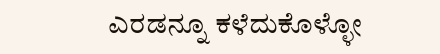ಎರಡನ್ನೂ ಕಳೆದುಕೊಳ್ಳೋ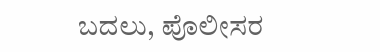ಬದಲು, ಪೊಲೀಸರ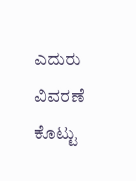ಎದುರು ವಿವರಣೆ ಕೊಟ್ಟು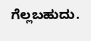ಗೆಲ್ಲಬಹುದು.